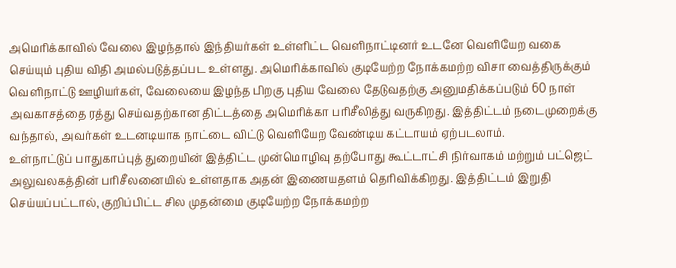அமெரிக்காவில் வேலை இழந்தால் இந்தியர்கள் உள்ளிட்ட வெளிநாட்டினர் உடனே வெளியேற வகை செய்யும் புதிய விதி அமல்படுத்தப்பட உள்ளது. அமெரிக்காவில் குடியேற்ற நோக்கமற்ற விசா வைத்திருக்கும் வெளிநாட்டு ஊழியர்கள், வேலையை இழந்த பிறகு புதிய வேலை தேடுவதற்கு அனுமதிக்கப்படும் 60 நாள் அவகாசத்தை ரத்து செய்வதற்கான திட்டத்தை அமெரிக்கா பரிசீலித்து வருகிறது. இத்திட்டம் நடைமுறைக்கு வந்தால், அவர்கள் உடனடியாக நாட்டை விட்டு வெளியேற வேண்டிய கட்டாயம் ஏற்படலாம்.
உள்நாட்டுப் பாதுகாப்புத் துறையின் இத்திட்ட முன்மொழிவு தற்போது கூட்டாட்சி நிர்வாகம் மற்றும் பட்ஜெட் அலுவலகத்தின் பரிசீலனையில் உள்ளதாக அதன் இணையதளம் தெரிவிக்கிறது. இத்திட்டம் இறுதி செய்யப்பட்டால், குறிப்பிட்ட சில முதன்மை குடியேற்ற நோக்கமற்ற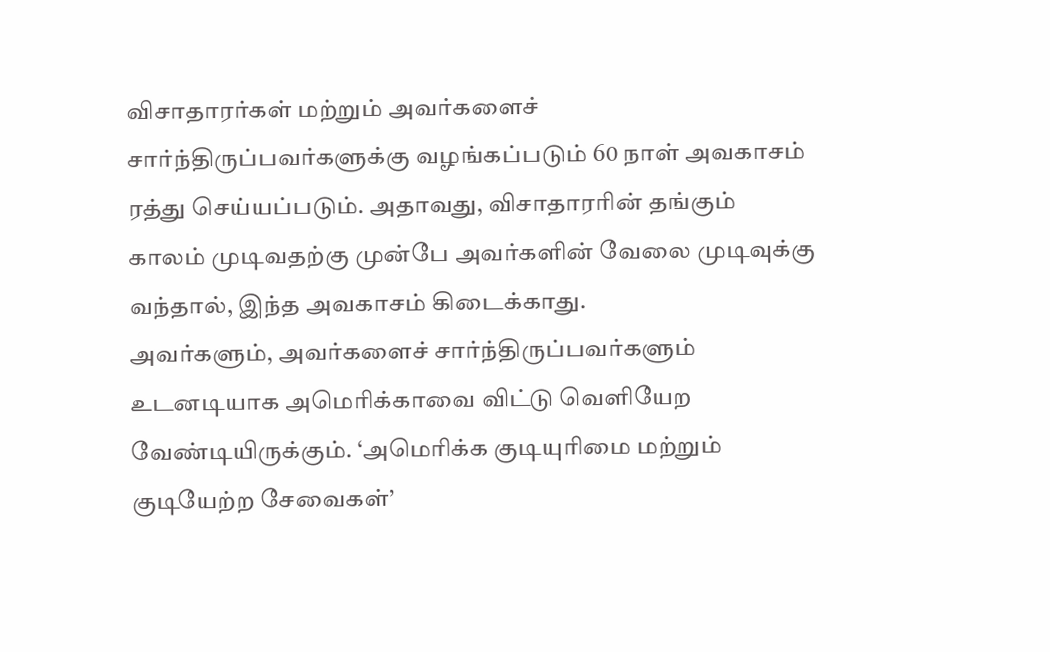விசாதாரர்கள் மற்றும் அவர்களைச் சார்ந்திருப்பவர்களுக்கு வழங்கப்படும் 60 நாள் அவகாசம் ரத்து செய்யப்படும். அதாவது, விசாதாரரின் தங்கும் காலம் முடிவதற்கு முன்பே அவர்களின் வேலை முடிவுக்கு வந்தால், இந்த அவகாசம் கிடைக்காது.
அவர்களும், அவர்களைச் சார்ந்திருப்பவர்களும் உடனடியாக அமெரிக்காவை விட்டு வெளியேற வேண்டியிருக்கும். ‘அமெரிக்க குடியுரிமை மற்றும் குடியேற்ற சேவைகள்’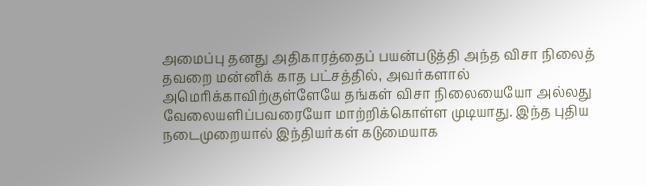அமைப்பு தனது அதிகாரத்தைப் பயன்படுத்தி அந்த விசா நிலைத் தவறை மன்னிக் காத பட்சத்தில், அவர்களால் அமெரிக்காவிற்குள்ளேயே தங்கள் விசா நிலையையோ அல்லது வேலையளிப்பவரையோ மாற்றிக்கொள்ள முடியாது. இந்த புதிய நடைமுறையால் இந்தியர்கள் கடுமையாக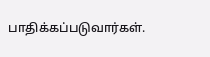பாதிக்கப்படுவார்கள்.